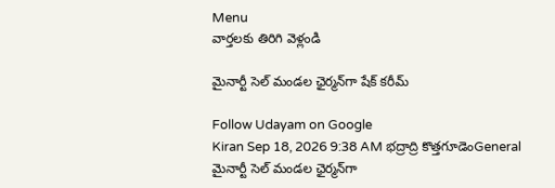Menu
వార్తలకు తిరిగి వెళ్లండి

మైనార్టీ సెల్‌ మండల ఛైర్మన్‌గా షేక్‌ కరీమ్‌

Follow Udayam on Google
Kiran Sep 18, 2026 9:38 AM భద్రాద్రి కొత్తగూడెంGeneral
మైనార్టీ సెల్‌ మండల ఛైర్మన్‌గా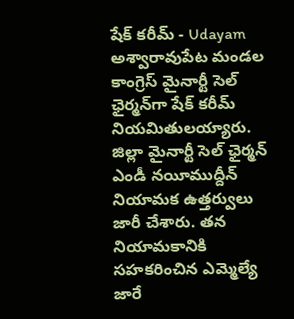షేక్‌ కరీమ్‌ - Udayam
అశ్వారావుపేట మండల కాంగ్రెస్‌ మైనార్టీ సెల్‌ ఛైర్మన్‌గా షేక్‌ కరీమ్‌ నియమితులయ్యారు. జిల్లా మైనార్టీ సెల్‌ ఛైర్మన్‌ ఎండీ నయీముద్దీన్‌ నియామక ఉత్తర్వులు జారీ చేశారు. తన నియామకానికి సహకరించిన ఎమ్మెల్యే జారే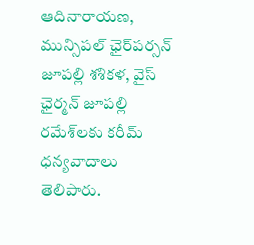ఆదినారాయణ, మున్సిపల్‌ ఛైర్‌పర్సన్‌ జూపల్లి శశికళ, వైస్‌ ఛైర్మన్‌ జూపల్లి రమేశ్‌లకు కరీమ్‌ ధన్యవాదాలు తెలిపారు.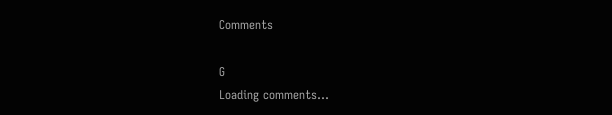Comments

G
Loading comments...